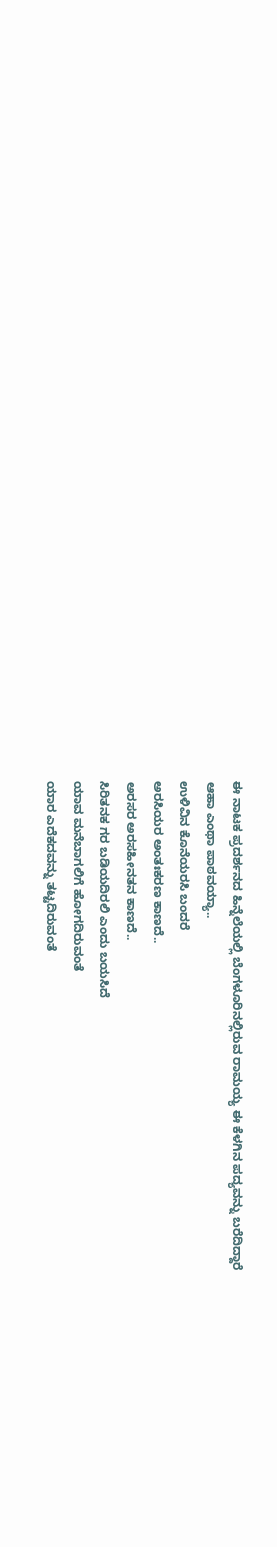ಈ ನಾಟಕ ಪ್ರದರ್ಶನದ ಹಿನ್ನೆಲೆಯಲ್ಲಿ ಬೆಂಗಳೂರಿನಲ್ಲಿರುವ ರಾಮಯ್ಯ ಈ ಕೆಳಗಿನ ಪದ್ಯವನ್ನು ಬರೆದಿದ್ದಾರೆ
ಆಹಾ ಎಂಥಾ ಪಾಠವಯ್ಯಾ..
ಉಳಿವಿನ ಕೊನೆಯರಸಿ ಬಂದರೆ
ಅರಸಿಯರ ಅಂತಃಕರಣ ಕಾಣದೆ..
ಅರಸರ ಅರಸಹೀನತನ ಕಾಣದೆ..
ಸಿರಿತನಕ ಗರ ಬಡಿಯದಿರಲಿ ಎಂದು ಬಯಸಿದೆ
ಯಾವ ಮನೆಬಾಗಲಿಗೆ ಹೋಗದಿರುವಂತೆ
ಯಾರ ಎದೆಕದವನ್ನು ತಟ್ಟದಿರುವಂತೆ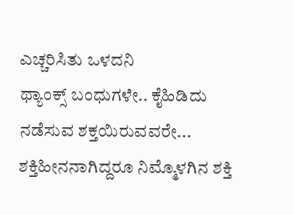ಎಚ್ಚರಿಸಿತು ಒಳದನಿ
ಥ್ಯಾಂಕ್ಸ್ ಬಂಧುಗಳೇ.. ಕೈಹಿಡಿದು ನಡೆಸುವ ಶಕ್ತಯಿರುವವರೇ...
ಶಕ್ತಿಹೀನನಾಗಿದ್ದರೂ ನಿಮ್ಮೊಳಗಿನ ಶಕ್ತಿ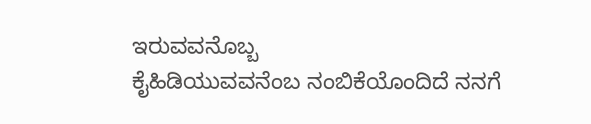ಇರುವವನೊಬ್ಬ
ಕೈಹಿಡಿಯುವವನೆಂಬ ನಂಬಿಕೆಯೊಂದಿದೆ ನನಗೆ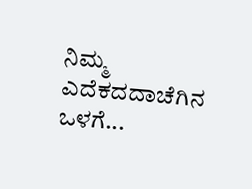ನಿಮ್ಮ ಎದೆಕದದಾಚೆಗಿನ ಒಳಗೆ...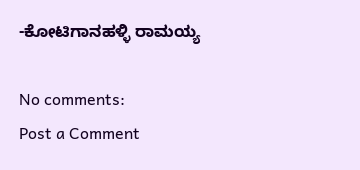-ಕೋಟಿಗಾನಹಳ್ಳಿ ರಾಮಯ್ಯ

No comments:
Post a Comment